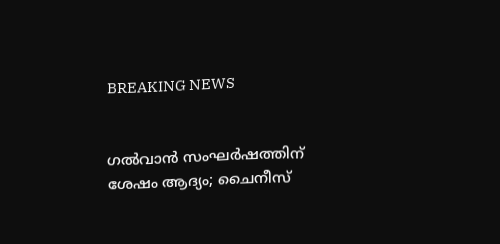BREAKING NEWS


ഗൽവാൻ സംഘർഷത്തിന് ശേഷം ആദ്യം; ചൈനീസ്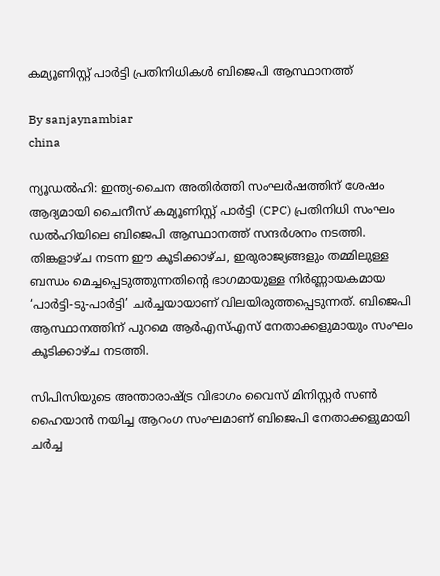കമ്യൂണിസ്റ്റ് പാർട്ടി പ്രതിനിധികൾ ബിജെപി ആസ്ഥാനത്ത്

By sanjaynambiar
china

ന്യൂഡൽഹി: ഇന്ത്യ-ചൈന അതിർത്തി സംഘർഷത്തിന് ശേഷം ആദ്യമായി ചൈനീസ് കമ്യൂണിസ്റ്റ് പാർട്ടി (CPC) പ്രതിനിധി സംഘം ഡൽഹിയിലെ ബിജെപി ആസ്ഥാനത്ത് സന്ദർശനം നടത്തി. തിങ്കളാഴ്ച നടന്ന ഈ കൂടിക്കാഴ്ച, ഇരുരാജ്യങ്ങളും തമ്മിലുള്ള ബന്ധം മെച്ചപ്പെടുത്തുന്നതിന്റെ ഭാഗമായുള്ള നിർണ്ണായകമായ ‘പാർട്ടി-ടു-പാർട്ടി’ ചർച്ചയായാണ് വിലയിരുത്തപ്പെടുന്നത്. ബിജെപി ആസ്ഥാനത്തിന് പുറമെ ആർഎസ്എസ് നേതാക്കളുമായും സംഘം കൂടിക്കാഴ്ച നടത്തി.

സിപിസിയുടെ അന്താരാഷ്ട്ര വിഭാഗം വൈസ് മിനിസ്റ്റർ സൺ ഹൈയാൻ നയിച്ച ആറംഗ സംഘമാണ് ബിജെപി നേതാക്കളുമായി ചർച്ച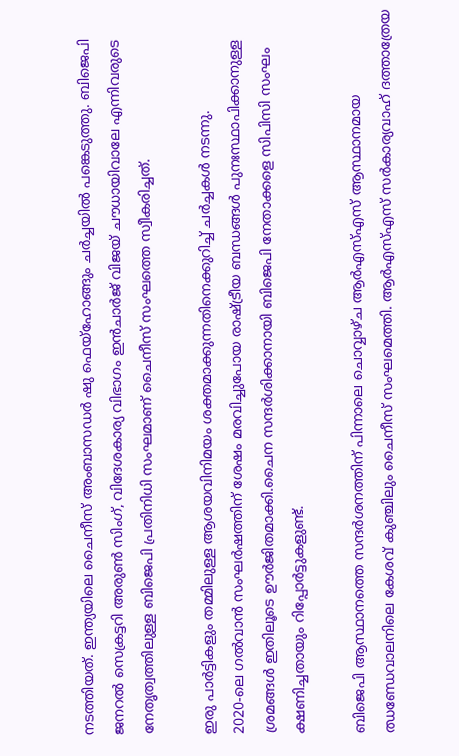നടത്തിയത്. ഇന്ത്യയിലെ ചൈനീസ് അംബാസഡർ ഷു ഫെയ്ഹോങ്ങും ചർച്ചയിൽ പങ്കെടുത്തു. ബിജെപി ജനറൽ സെക്രട്ടറി അരുൺ സിംഗ്, വിദേശകാര്യ വിഭാഗം ഇൻചാർജ് വിജയ് ചൗധായിവാലേ എന്നിവരുടെ നേതൃത്വത്തിലുള്ള ബിജെപി പ്രതിനിധി സംഘമാണ് ചൈനീസ് സംഘത്തെ സ്വീകരിച്ചത്.

ഇരു പാർട്ടികളും തമ്മിലുള്ള ആശയവിനിമയം ശക്തമാക്കുന്നതിനെക്കുറിച്ച് ചർച്ചകൾ നടന്നു.
2020-ലെ ഗൽവാൻ സംഘർഷത്തിന് ശേഷം മരവിച്ചുപോയ രാഷ്ട്രീയ ബന്ധങ്ങൾ പുനഃസ്ഥാപിക്കാനുള്ള ശ്രമങ്ങൾ ഇതിലൂടെ ഊർജിതമാക്കി.ചൈന സന്ദർശിക്കാനായി ബിജെപി നേതാക്കളെ സിപിസി സംഘം ക്ഷണിച്ചതായും റിപ്പോർട്ടുകളുണ്ട്.

ബിജെപി ആസ്ഥാനത്തെ സന്ദർശനത്തിന് പിന്നാലെ ചൊവ്വാഴ്ച ആർഎസ്എസ് ആസ്ഥാനമായ ഝണ്ഡേവാലനിലെ കേശവ് കുഞ്ചിലും ചൈനീസ് സംഘമെത്തി. ആർഎസ്എസ് സർകാര്യവാഹ് ദത്താത്രേയ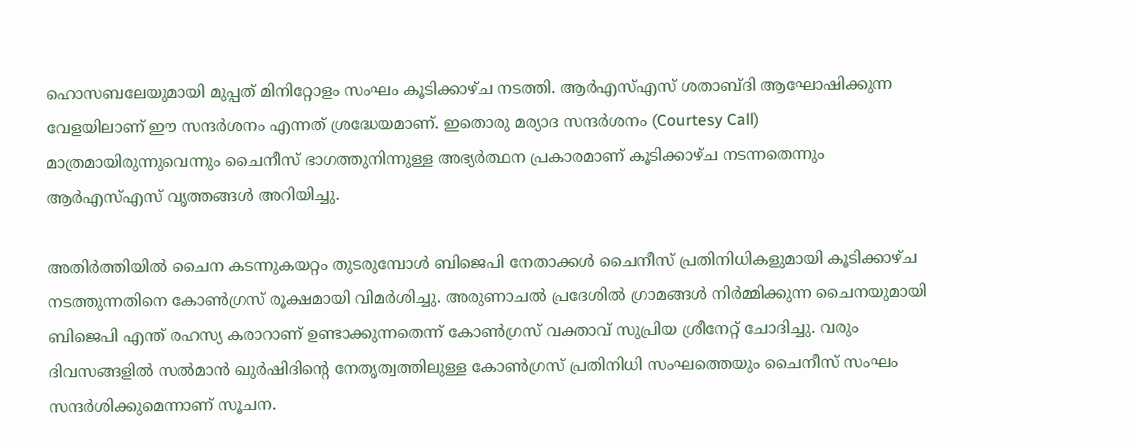ഹൊസബലേയുമായി മുപ്പത് മിനിറ്റോളം സംഘം കൂടിക്കാഴ്ച നടത്തി. ആർഎസ്എസ് ശതാബ്ദി ആഘോഷിക്കുന്ന വേളയിലാണ് ഈ സന്ദർശനം എന്നത് ശ്രദ്ധേയമാണ്. ഇതൊരു മര്യാദ സന്ദർശനം (Courtesy Call) മാത്രമായിരുന്നുവെന്നും ചൈനീസ് ഭാഗത്തുനിന്നുള്ള അഭ്യർത്ഥന പ്രകാരമാണ് കൂടിക്കാഴ്ച നടന്നതെന്നും ആർഎസ്എസ് വൃത്തങ്ങൾ അറിയിച്ചു.

അതിർത്തിയിൽ ചൈന കടന്നുകയറ്റം തുടരുമ്പോൾ ബിജെപി നേതാക്കൾ ചൈനീസ് പ്രതിനിധികളുമായി കൂടിക്കാഴ്ച നടത്തുന്നതിനെ കോൺഗ്രസ് രൂക്ഷമായി വിമർശിച്ചു. അരുണാചൽ പ്രദേശിൽ ഗ്രാമങ്ങൾ നിർമ്മിക്കുന്ന ചൈനയുമായി ബിജെപി എന്ത് രഹസ്യ കരാറാണ് ഉണ്ടാക്കുന്നതെന്ന് കോൺഗ്രസ് വക്താവ് സുപ്രിയ ശ്രീനേറ്റ് ചോദിച്ചു. വരും ദിവസങ്ങളിൽ സൽമാൻ ഖുർഷിദിന്റെ നേതൃത്വത്തിലുള്ള കോൺഗ്രസ് പ്രതിനിധി സംഘത്തെയും ചൈനീസ് സംഘം സന്ദർശിക്കുമെന്നാണ് സൂചന.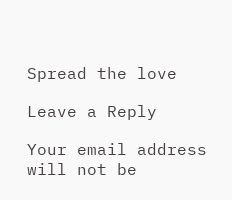Spread the love

Leave a Reply

Your email address will not be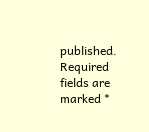published. Required fields are marked *